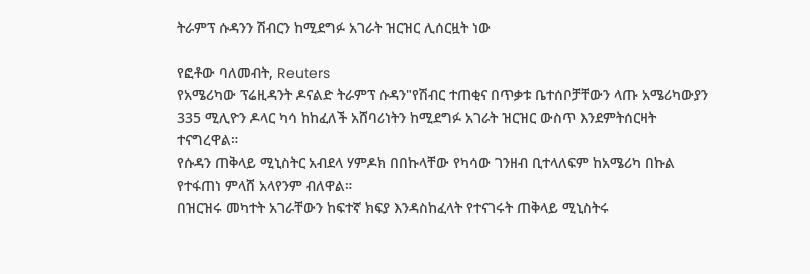ትራምፕ ሱዳንን ሽብርን ከሚደግፉ አገራት ዝርዝር ሊሰርዟት ነው

የፎቶው ባለመብት, Reuters
የአሜሪካው ፕሬዚዳንት ዶናልድ ትራምፕ ሱዳን"የሽብር ተጠቂና በጥቃቱ ቤተሰቦቻቸውን ላጡ አሜሪካውያን 335 ሚሊዮን ዶላር ካሳ ከከፈለች አሸባሪነትን ከሚደግፉ አገራት ዝርዝር ውስጥ እንደምትሰርዛት ተናግረዋል።
የሱዳን ጠቅላይ ሚኒስትር አብደላ ሃምዶክ በበኩላቸው የካሳው ገንዘብ ቢተላለፍም ከአሜሪካ በኩል የተፋጠነ ምላሸ አላየንም ብለዋል።
በዝርዝሩ መካተት አገራቸውን ከፍተኛ ክፍያ እንዳስከፈላት የተናገሩት ጠቅላይ ሚኒስትሩ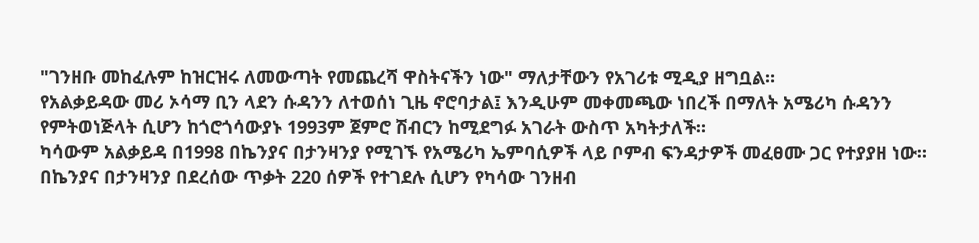"ገንዘቡ መከፈሉም ከዝርዝሩ ለመውጣት የመጨረሻ ዋስትናችን ነው" ማለታቸውን የአገሪቱ ሚዲያ ዘግቧል።
የአልቃይዳው መሪ ኦሳማ ቢን ላደን ሱዳንን ለተወሰነ ጊዜ ኖሮባታል፤ እንዲሁም መቀመጫው ነበረች በማለት አሜሪካ ሱዳንን የምትወነጅላት ሲሆን ከጎሮጎሳውያኑ 1993ም ጀምሮ ሽብርን ከሚደግፉ አገራት ውስጥ አካትታለች።
ካሳውም አልቃይዳ በ1998 በኬንያና በታንዛንያ የሚገኙ የአሜሪካ ኤምባሲዎች ላይ ቦምብ ፍንዳታዎች መፈፀሙ ጋር የተያያዘ ነው።
በኬንያና በታንዛንያ በደረሰው ጥቃት 220 ሰዎች የተገደሉ ሲሆን የካሳው ገንዘብ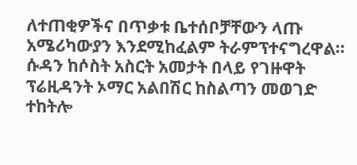ለተጠቂዎችና በጥቃቱ ቤተሰቦቻቸውን ላጡ አሜሪካውያን እንደሚከፈልም ትራምፕተናግረዋል።
ሱዳን ከሶስት አስርት አመታት በላይ የገዙዋት ፕሬዚዳንት ኦማር አልበሽር ከስልጣን መወገድ ተከትሎ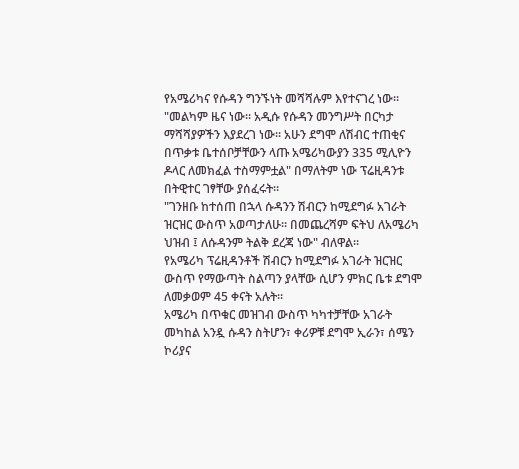የአሜሪካና የሱዳን ግንኙነት መሻሻሉም እየተናገረ ነው።
"መልካም ዜና ነው። አዲሱ የሱዳን መንግሥት በርካታ ማሻሻያዎችን እያደረገ ነው። አሁን ደግሞ ለሽብር ተጠቂና በጥቃቱ ቤተሰቦቻቸውን ላጡ አሜሪካውያን 335 ሚሊዮን ዶላር ለመክፈል ተስማምቷል" በማለትም ነው ፕሬዚዳንቱ በትዊተር ገፃቸው ያሰፈሩት።
"ገንዘቡ ከተሰጠ በኋላ ሱዳንን ሽብርን ከሚደግፉ አገራት ዝርዝር ውስጥ አወጣታለሁ። በመጨረሻም ፍትህ ለአሜሪካ ህዝብ ፤ ለሱዳንም ትልቅ ደረጃ ነው" ብለዋል።
የአሜሪካ ፕሬዚዳንቶች ሽብርን ከሚደግፉ አገራት ዝርዝር ውስጥ የማውጣት ስልጣን ያላቸው ሲሆን ምክር ቤቱ ደግሞ ለመቃወም 45 ቀናት አሉት።
አሜሪካ በጥቁር መዝገብ ውስጥ ካካተቻቸው አገራት መካከል አንዷ ሱዳን ስትሆን፣ ቀሪዎቹ ደግሞ ኢራን፣ ሰሜን ኮሪያና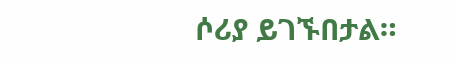ሶሪያ ይገኙበታል።